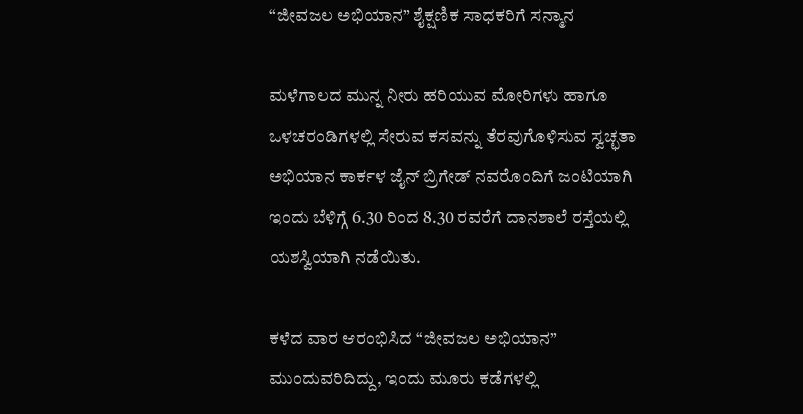“ಜೀವಜಲ ಅಭಿಯಾನ” ಶೈಕ್ಷಣಿಕ ಸಾಧಕರಿಗೆ ಸನ್ಮಾನ

ಮಳೆಗಾಲದ ಮುನ್ನ ನೀರು ಹರಿಯುವ ಮೋರಿಗಳು ಹಾಗೂ ಒಳಚರಂಡಿಗಳಲ್ಲಿ ಸೇರುವ ಕಸವನ್ನು ತೆರವುಗೊಳಿಸುವ ಸ್ವಚ್ಛತಾ ಅಭಿಯಾನ ಕಾರ್ಕಳ ಜೈನ್ ಬ್ರಿಗೇಡ್ ನವರೊಂದಿಗೆ ಜಂಟಿಯಾಗಿ ಇಂದು ಬೆಳಿಗ್ಗೆ 6.30 ರಿಂದ 8.30 ರವರೆಗೆ ದಾನಶಾಲೆ ರಸ್ತೆಯಲ್ಲಿ ಯಶಸ್ವಿಯಾಗಿ ನಡೆಯಿತು.

ಕಳೆದ ವಾರ ಆರಂಭಿಸಿದ “ಜೀವಜಲ ಅಭಿಯಾನ” ಮುಂದುವರಿದಿದ್ದು, ಇಂದು ಮೂರು ಕಡೆಗಳಲ್ಲಿ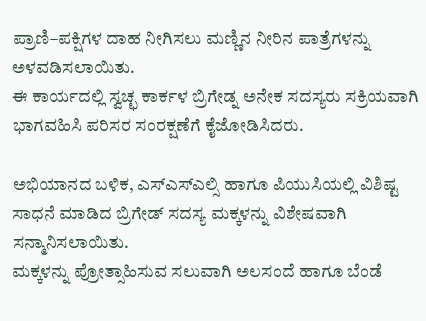ಪ್ರಾಣಿ–ಪಕ್ಷಿಗಳ ದಾಹ ನೀಗಿಸಲು ಮಣ್ಣಿನ ನೀರಿನ ಪಾತ್ರೆಗಳನ್ನು ಅಳವಡಿಸಲಾಯಿತು.
ಈ ಕಾರ್ಯದಲ್ಲಿ ಸ್ವಚ್ಛ ಕಾರ್ಕಳ ಬ್ರಿಗೇಡ್ನ ಅನೇಕ ಸದಸ್ಯರು ಸಕ್ರಿಯವಾಗಿ ಭಾಗವಹಿಸಿ ಪರಿಸರ ಸಂರಕ್ಷಣೆಗೆ ಕೈಜೋಡಿಸಿದರು.

ಅಭಿಯಾನದ ಬಳಿಕ, ಎಸ್ಎಸ್ಎಲ್ಸಿ ಹಾಗೂ ಪಿಯುಸಿಯಲ್ಲಿ ವಿಶಿಷ್ಟ ಸಾಧನೆ ಮಾಡಿದ ಬ್ರಿಗೇಡ್ ಸದಸ್ಯ ಮಕ್ಕಳನ್ನು ವಿಶೇಷವಾಗಿ ಸನ್ಮಾನಿಸಲಾಯಿತು.
ಮಕ್ಕಳನ್ನು ಪ್ರೋತ್ಸಾಹಿಸುವ ಸಲುವಾಗಿ ಅಲಸಂದೆ ಹಾಗೂ ಬೆಂಡೆ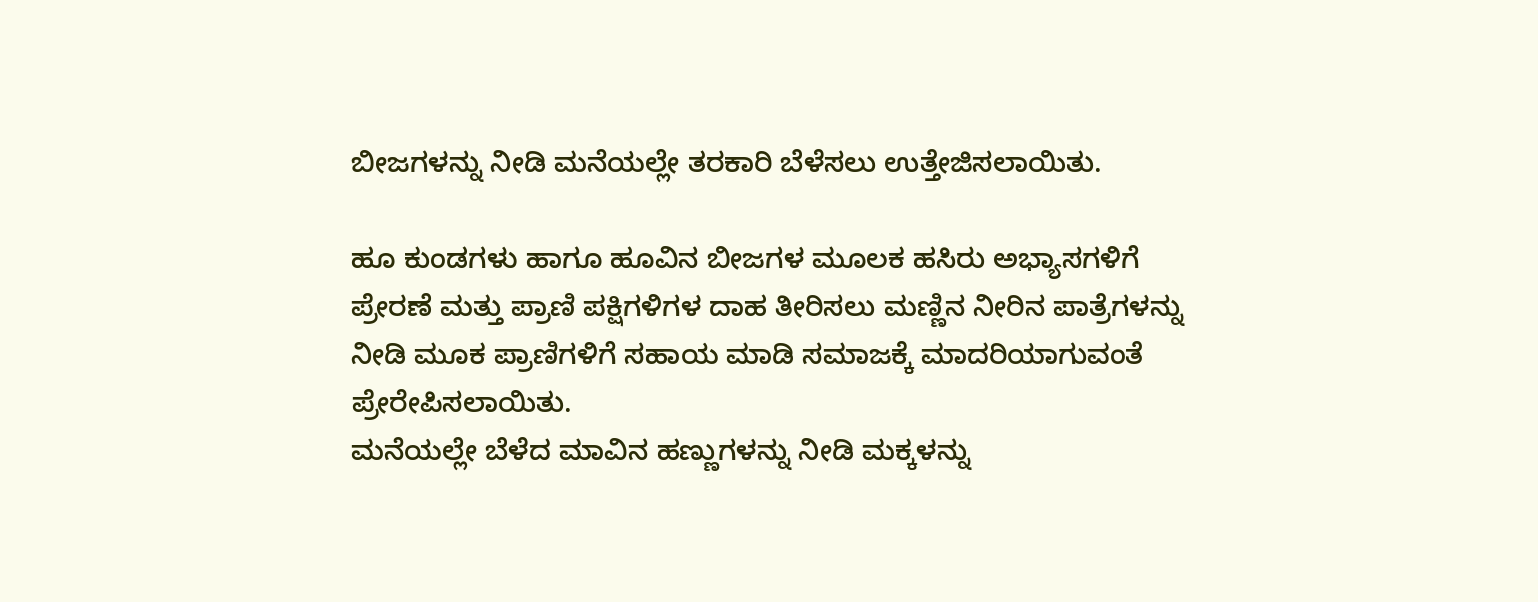ಬೀಜಗಳನ್ನು ನೀಡಿ ಮನೆಯಲ್ಲೇ ತರಕಾರಿ ಬೆಳೆಸಲು ಉತ್ತೇಜಿಸಲಾಯಿತು.

ಹೂ ಕುಂಡಗಳು ಹಾಗೂ ಹೂವಿನ ಬೀಜಗಳ ಮೂಲಕ ಹಸಿರು ಅಭ್ಯಾಸಗಳಿಗೆ ಪ್ರೇರಣೆ ಮತ್ತು ಪ್ರಾಣಿ ಪಕ್ಷಿಗಳಿಗಳ ದಾಹ ತೀರಿಸಲು ಮಣ್ಣಿನ ನೀರಿನ ಪಾತ್ರೆಗಳನ್ನು ನೀಡಿ ಮೂಕ ಪ್ರಾಣಿಗಳಿಗೆ ಸಹಾಯ ಮಾಡಿ ಸಮಾಜಕ್ಕೆ ಮಾದರಿಯಾಗುವಂತೆ ಪ್ರೇರೇಪಿಸಲಾಯಿತು.
ಮನೆಯಲ್ಲೇ ಬೆಳೆದ ಮಾವಿನ ಹಣ್ಣುಗಳನ್ನು ನೀಡಿ ಮಕ್ಕಳನ್ನು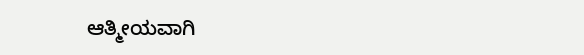ಆತ್ಮೀಯವಾಗಿ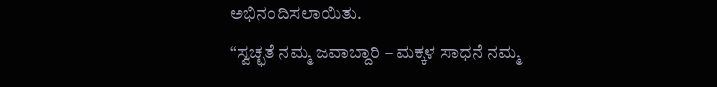ಅಭಿನಂದಿಸಲಾಯಿತು.
“ಸ್ವಚ್ಛತೆ ನಮ್ಮ ಜವಾಬ್ದಾರಿ – ಮಕ್ಕಳ ಸಾಧನೆ ನಮ್ಮ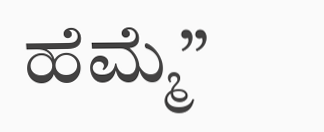ಹೆಮ್ಮೆ”